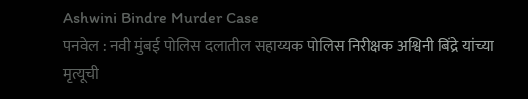Ashwini Bindre Murder Case
पनवेल : नवी मुंबई पोलिस दलातील सहाय्यक पोलिस निरीक्षक अश्विनी बिंद्रे यांच्या मृत्यूची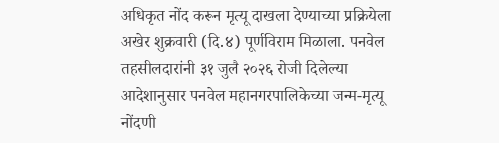अधिकृत नोंद करून मृत्यू दाखला देण्याच्या प्रक्रियेला अखेर शुक्रवारी (दि.४) पूर्णविराम मिळाला. पनवेल तहसीलदारांनी ३१ जुलै २०२६ रोजी दिलेल्या आदेशानुसार पनवेल महानगरपालिकेच्या जन्म-मृत्यू नोंदणी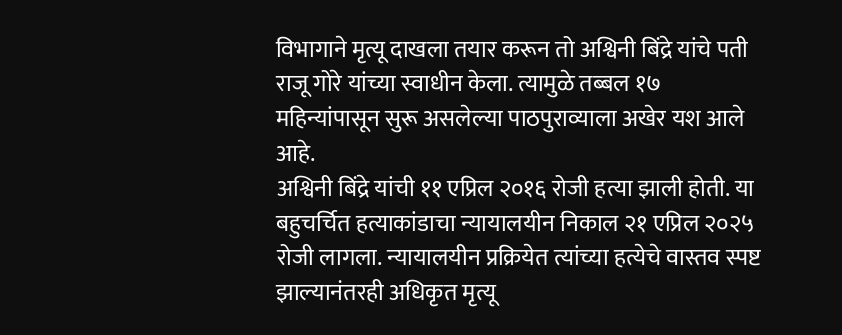विभागाने मृत्यू दाखला तयार करून तो अश्विनी बिंद्रे यांचे पती राजू गोरे यांच्या स्वाधीन केला. त्यामुळे तब्बल १७ महिन्यांपासून सुरू असलेल्या पाठपुराव्याला अखेर यश आले आहे.
अश्विनी बिंद्रे यांची ११ एप्रिल २०१६ रोजी हत्या झाली होती. या बहुचर्चित हत्याकांडाचा न्यायालयीन निकाल २१ एप्रिल २०२५ रोजी लागला. न्यायालयीन प्रक्रियेत त्यांच्या हत्येचे वास्तव स्पष्ट झाल्यानंतरही अधिकृत मृत्यू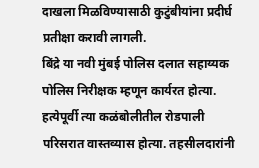दाखला मिळविण्यासाठी कुटुंबीयांना प्रदीर्घ प्रतीक्षा करावी लागली.
बिंद्रे या नवी मुंबई पोलिस दलात सहाय्यक पोलिस निरीक्षक म्हणून कार्यरत होत्या. हत्येपूर्वी त्या कळंबोलीतील रोडपाली परिसरात वास्तव्यास होत्या. तहसीलदारांनी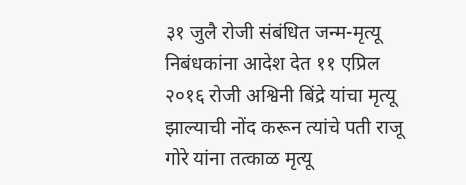३१ जुलै रोजी संबंधित जन्म-मृत्यू निबंधकांना आदेश देत ११ एप्रिल २०१६ रोजी अश्विनी बिंद्रे यांचा मृत्यू झाल्याची नोंद करून त्यांचे पती राजू गोरे यांना तत्काळ मृत्यू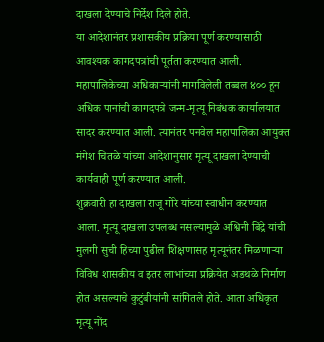दाखला देण्याचे निर्देश दिले होते.
या आदेशानंतर प्रशासकीय प्रक्रिया पूर्ण करण्यासाठी आवश्यक कागदपत्रांची पूर्तता करण्यात आली. महापालिकेच्या अधिकाऱ्यांनी मागविलेली तब्बल ४०० हून अधिक पानांची कागदपत्रे जन्म-मृत्यू निबंधक कार्यालयात सादर करण्यात आली. त्यानंतर पनवेल महापालिका आयुक्त मंगेश चितळे यांच्या आदेशानुसार मृत्यू दाखला देण्याची कार्यवाही पूर्ण करण्यात आली.
शुक्रवारी हा दाखला राजू गोरे यांच्या स्वाधीन करण्यात आला. मृत्यू दाखला उपलब्ध नसल्यामुळे अश्विनी बिंद्रे यांची मुलगी सुची हिच्या पुढील शिक्षणासह मृत्यूनंतर मिळणाऱ्या विविध शासकीय व इतर लाभांच्या प्रक्रियेत अडथळे निर्माण होत असल्याचे कुटुंबीयांनी सांगितले होते. आता अधिकृत मृत्यू नोंद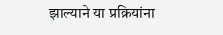झाल्याने या प्रक्रियांना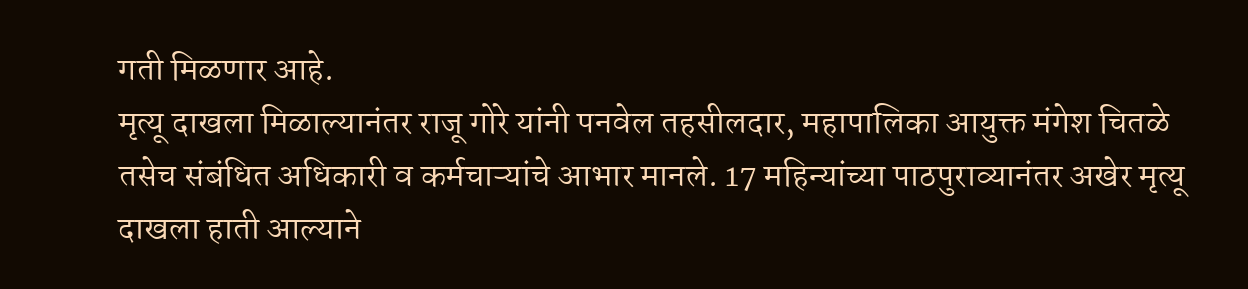गती मिळणार आहे.
मृत्यू दाखला मिळाल्यानंतर राजू गोरे यांनी पनवेल तहसीलदार, महापालिका आयुक्त मंगेश चितळे तसेच संबंधित अधिकारी व कर्मचाऱ्यांचे आभार मानले. 17 महिन्यांच्या पाठपुराव्यानंतर अखेर मृत्यू दाखला हाती आल्याने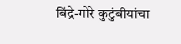बिंद्रे-गोरे कुटुंबीयांचा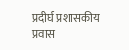प्रदीर्घ प्रशासकीय प्रवास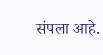संपला आहे.